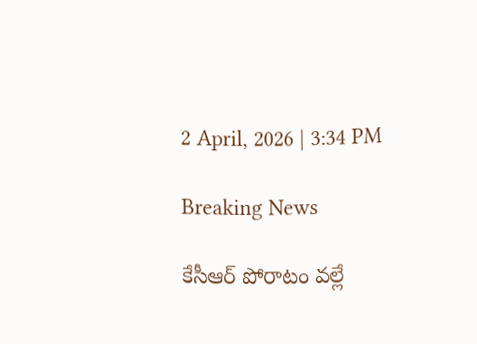2 April, 2026 | 3:34 PM

Breaking News

కేసీఆర్ పోరాటం వల్లే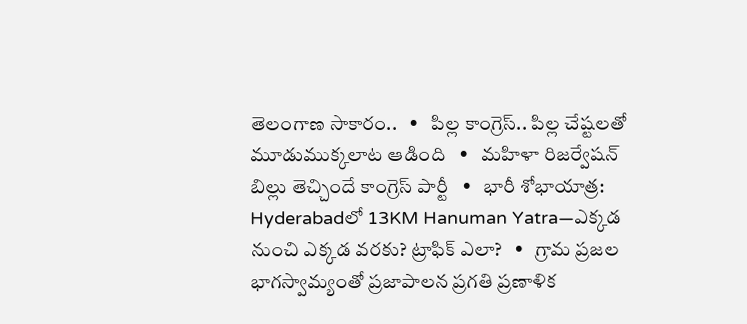తెలంగాణ సాకారం..   •   పిల్ల కాంగ్రెస్.. పిల్ల చేష్టలతో మూడుముక్కలాట ఆడింది   •   మహిళా రిజర్వేషన్ బిల్లు తెచ్చిందే కాంగ్రెస్ పార్టీ   •   భారీ శోభాయాత్ర: Hyderabadలో 13KM Hanuman Yatra—ఎక్కడ నుంచి ఎక్కడ వరకు? ట్రాఫిక్ ఎలా?   •   గ్రామ ప్రజల భాగస్వామ్యంతో ప్రజాపాలన ప్రగతి ప్రణాళిక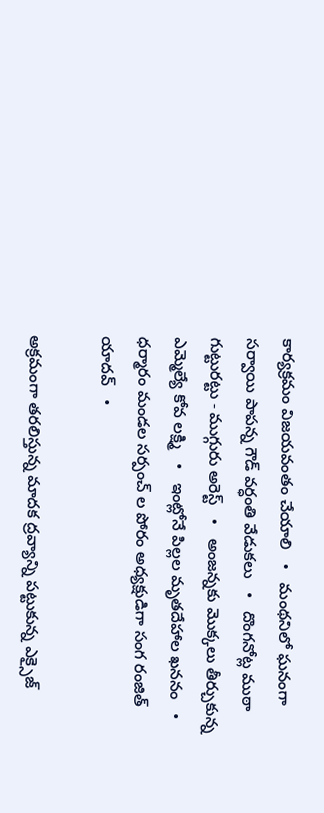కార్యక్రమం విజయవంతం చేయాలి   •   మంథనిలో ఘనంగా సర్వాయి పాపన్న గౌడ్ వర్ధంతి వేడుకలు   •   దొంగనోట్ల ముఠా గుట్టురట్టు - ముగ్గురు అరెస్ట్   •   అంజన్నకు మొక్కలు తీర్చుకున్న ఎమ్మెల్యే కోవ లక్ష్మి   •   ఇంట్లోనే పిల్లల మృతదేహాల ఖననం   •   ధర్మారం మండల సర్పంచ్ ల పోరం అధ్యక్షుడిగా సంగ రంజిత్ యాదవ్   •

అక్రమంగా తరలిస్తున్న మాదక ద్రవ్యాన్ని పట్టుకున్న ఎక్సైజ్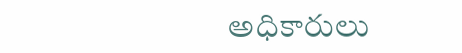అధికారులు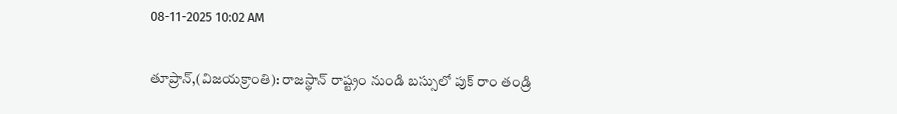08-11-2025 10:02 AM

తూప్రాన్,(విజయక్రాంతి): రాజస్థాన్ రాష్ట్రం నుండి బస్సులో పుక్ రాం తండ్రి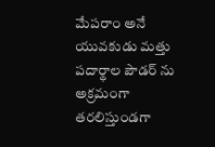మేపరాం అనే యువకుడు మత్తు పదార్థాల పౌడర్ ను అక్రమంగా తరలిస్తుండగా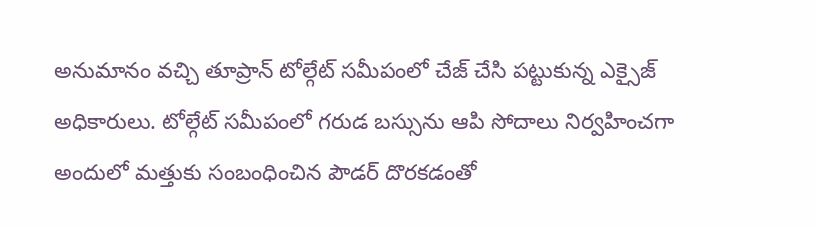అనుమానం వచ్చి తూప్రాన్ టోల్గేట్ సమీపంలో చేజ్ చేసి పట్టుకున్న ఎక్సైజ్ అధికారులు. టోల్గేట్ సమీపంలో గరుడ బస్సును ఆపి సోదాలు నిర్వహించగా అందులో మత్తుకు సంబంధించిన పౌడర్ దొరకడంతో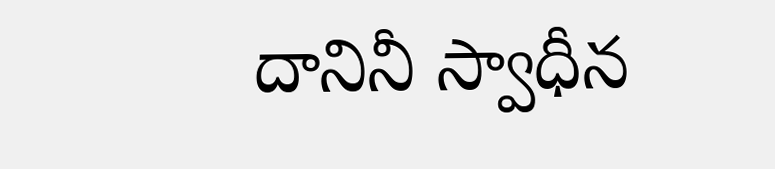దానినీ స్వాధీన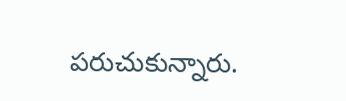పరుచుకున్నారు.